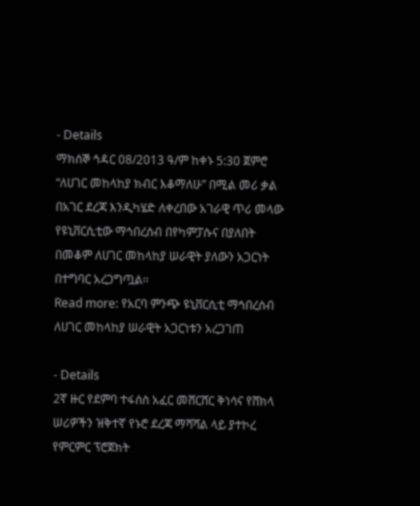- Details
ማክሰኞ ኅዳር 08/2013 ዓ/ም ከቀኑ 5:30 ጀምሮ “ለሀገር መከላከያ ክብር እቆማለሁ” በሚል መሪ ቃል በአገር ደረጃ እንዲካሄድ ለቀረበው አገራዊ ጥሪ መላው የዩኒቨርሲቲው ማኅበረሰብ በየካምፓሱና በያለበት በመቆም ለሀገር መከላከያ ሠራዊት ያለውን አጋርነት በተግባር አረጋግጧል፡፡
Read more: የአርባ ምንጭ ዩኒቨርሲቲ ማኅበረሰብ ለሀገር መከላከያ ሠራዊት አጋርነቱን አረጋገጠ

- Details
2ኛ ዙር የደምባ ተፋሰስ አፈር መሸርሸር ቅነሳና የሸክላ ሠሪዎችን ዝቅተኛ የኑሮ ደረጃ ማሻሻል ላይ ያተኮረ የምርምር ፕሮጀክት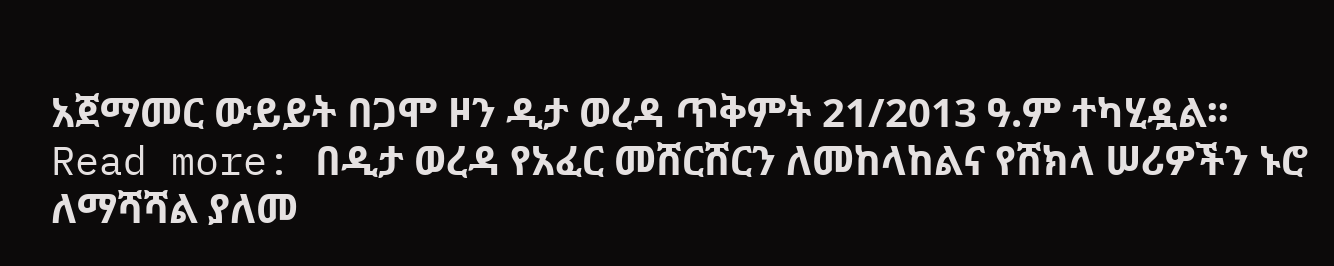አጀማመር ውይይት በጋሞ ዞን ዲታ ወረዳ ጥቅምት 21/2013 ዓ.ም ተካሂዷል፡፡
Read more: በዲታ ወረዳ የአፈር መሸርሸርን ለመከላከልና የሸክላ ሠሪዎችን ኑሮ ለማሻሻል ያለመ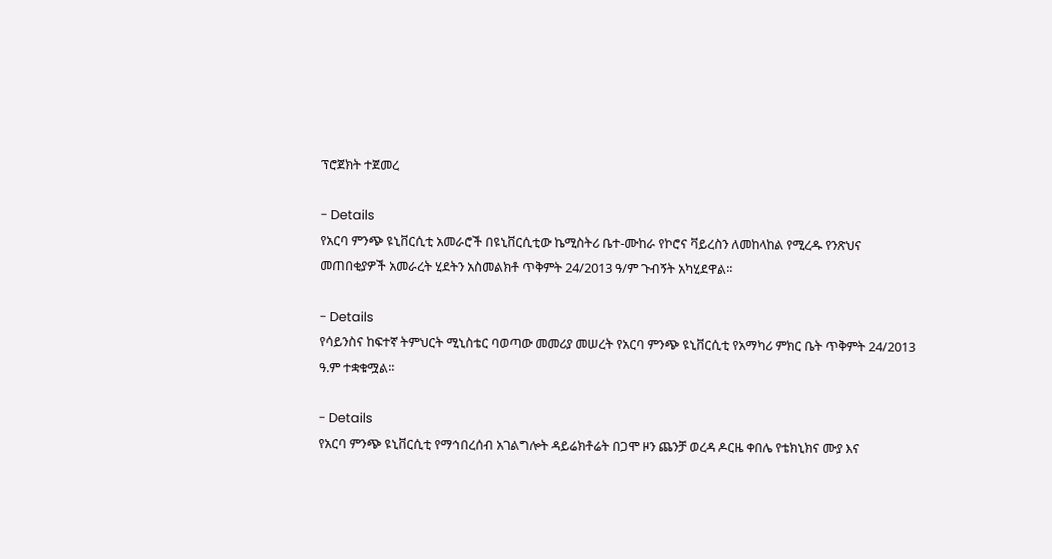ፕሮጀክት ተጀመረ

- Details
የአርባ ምንጭ ዩኒቨርሲቲ አመራሮች በዩኒቨርሲቲው ኬሚስትሪ ቤተ-ሙከራ የኮሮና ቫይረስን ለመከላከል የሚረዱ የንጽህና መጠበቂያዎች አመራረት ሂደትን አስመልክቶ ጥቅምት 24/2013 ዓ/ም ጉብኝት አካሂደዋል፡፡

- Details
የሳይንስና ከፍተኛ ትምህርት ሚኒስቴር ባወጣው መመሪያ መሠረት የአርባ ምንጭ ዩኒቨርሲቲ የአማካሪ ምክር ቤት ጥቅምት 24/2013 ዓ.ም ተቋቁሟል፡፡

- Details
የአርባ ምንጭ ዩኒቨርሲቲ የማኅበረሰብ አገልግሎት ዳይሬክቶሬት በጋሞ ዞን ጨንቻ ወረዳ ዶርዜ ቀበሌ የቴክኒክና ሙያ እና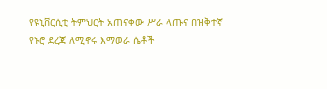የዩኒቨርሲቲ ትምህርት አጠናቀው ሥራ ላጡና በዝቅተኛ የኑሮ ደረጃ ለሚኖሩ እማወራ ሴቶች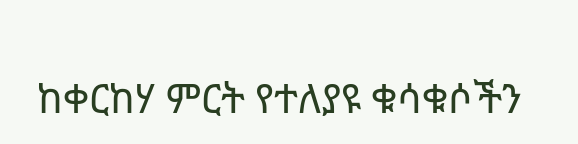ከቀርከሃ ምርት የተለያዩ ቁሳቁሶችን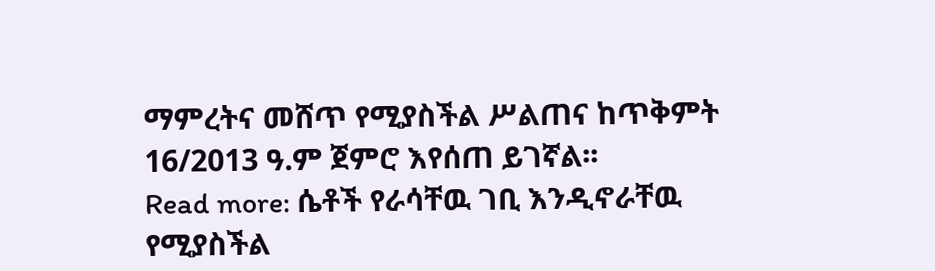ማምረትና መሸጥ የሚያስችል ሥልጠና ከጥቅምት 16/2013 ዓ.ም ጀምሮ እየሰጠ ይገኛል፡፡
Read more: ሴቶች የራሳቸዉ ገቢ እንዲኖራቸዉ የሚያስችል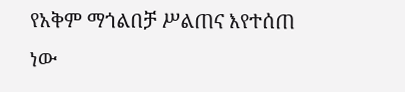የአቅም ማጎልበቻ ሥልጠና እየተሰጠ ነው